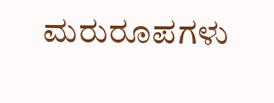ಮರುರೂಪಗಳು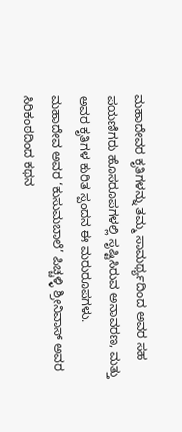ಮಹಾದೇವರ ಕೃತಿಗಳನ್ನು ತಮ್ಮ ಸಾಮರ್ಥ್ಯದಿಂದ ಅವರ ಸಹ ಪಯಣಿಗರು ಹೊಸರೂಪಗಳಲ್ಲಿ ಸೃಷ್ಟಿಸಿರುವ ಅನಾವರಣ, ಮತ್ತು ಅವರ ಕೃತಿಗಳ ಕುರಿತ ಸ್ಪಂದನ ಈ ಮರುರೂಪಗಳು.
ಮಹಾದೇವ ಅವರ ‘ಕುಸುಮಬಾಲೆ’ ಪಿಚ್ಚಳ್ಳಿ ಶ್ರೀನಿವಾಸ್ ಅವರ ಸಿರಿಕಂಠದಿಂದ ಕಥನ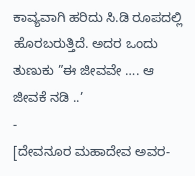ಕಾವ್ಯವಾಗಿ ಹರಿದು ಸಿ.ಡಿ ರೂಪದಲ್ಲಿ ಹೊರಬರುತ್ತಿದೆ. ಅದರ ಒಂದು ತುಣುಕು ”ಈ ಜೀವವೇ …. ಆ ಜೀವಕೆ ನಡಿ ..’
-
[ದೇವನೂರ ಮಹಾದೇವ ಅವರ-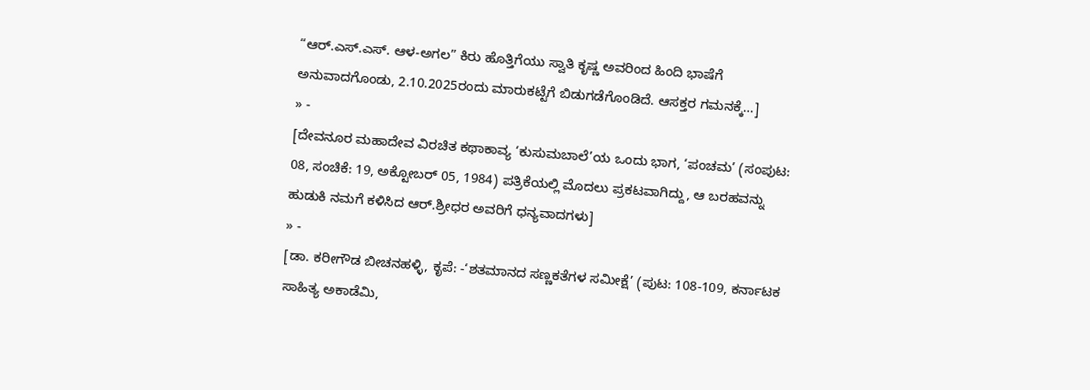“ಆರ್.ಎಸ್.ಎಸ್. ಆಳ-ಅಗಲ” ಕಿರು ಹೊತ್ತಿಗೆಯು ಸ್ವಾತಿ ಕೃಷ್ಣ ಅವರಿಂದ ಹಿಂದಿ ಭಾಷೆಗೆ ಅನುವಾದಗೊಂಡು, 2.10.2025ರಂದು ಮಾರುಕಟ್ಟೆಗೆ ಬಿಡುಗಡೆಗೊಂಡಿದೆ. ಆಸಕ್ತರ ಗಮನಕ್ಕೆ…]
» -
[ದೇವನೂರ ಮಹಾದೇವ ವಿರಚಿತ ಕಥಾಕಾವ್ಯ ‘ಕುಸುಮಬಾಲೆ’ಯ ಒಂದು ಭಾಗ, ‘ಪಂಚಮ’ (ಸಂಪುಟ: 08, ಸಂಚಿಕೆ: 19, ಅಕ್ಟೋಬರ್ 05, 1984) ಪತ್ರಿಕೆಯಲ್ಲಿ ಮೊದಲು ಪ್ರಕಟವಾಗಿದ್ದು, ಆ ಬರಹವನ್ನು ಹುಡುಕಿ ನಮಗೆ ಕಳಿಸಿದ ಆರ್.ಶ್ರೀಧರ ಅವರಿಗೆ ಧನ್ಯವಾದಗಳು]
» -
[ಡಾ. ಕರೀಗೌಡ ಬೀಚನಹಳ್ಳಿ, ಕೃಪೆ: -‘ಶತಮಾನದ ಸಣ್ಣಕತೆಗಳ ಸಮೀಕ್ಷೆ’ (ಪುಟ: 108-109, ಕರ್ನಾಟಕ ಸಾಹಿತ್ಯ ಅಕಾಡೆಮಿ,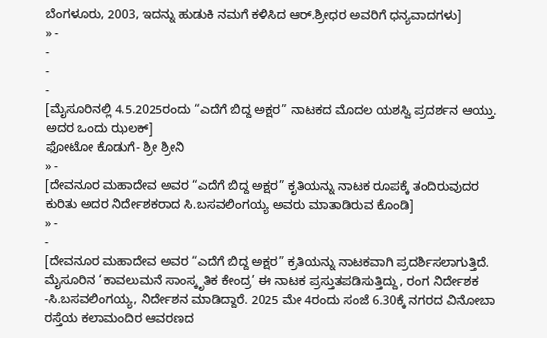ಬೆಂಗಳೂರು, 2003, ಇದನ್ನು ಹುಡುಕಿ ನಮಗೆ ಕಳಿಸಿದ ಆರ್.ಶ್ರೀಧರ ಅವರಿಗೆ ಧನ್ಯವಾದಗಳು]
» -
-
-
-
[ಮೈಸೂರಿನಲ್ಲಿ 4.5.2025ರಂದು “ಎದೆಗೆ ಬಿದ್ದ ಅಕ್ಷರ” ನಾಟಕದ ಮೊದಲ ಯಶಸ್ವಿ ಪ್ರದರ್ಶನ ಆಯ್ತು. ಅದರ ಒಂದು ಝಲಕ್]
ಫೋಟೋ ಕೊಡುಗೆ- ಶ್ರೀ ಶ್ರೀನಿ
» -
[ದೇವನೂರ ಮಹಾದೇವ ಅವರ “ಎದೆಗೆ ಬಿದ್ದ ಅಕ್ಷರ” ಕೃತಿಯನ್ನು ನಾಟಕ ರೂಪಕ್ಕೆ ತಂದಿರುವುದರ ಕುರಿತು ಅದರ ನಿರ್ದೇಶಕರಾದ ಸಿ.ಬಸವಲಿಂಗಯ್ಯ ಅವರು ಮಾತಾಡಿರುವ ಕೊಂಡಿ]
» -
-
[ದೇವನೂರ ಮಹಾದೇವ ಅವರ “ಎದೆಗೆ ಬಿದ್ದ ಅಕ್ಷರ” ಕ್ರತಿಯನ್ನು ನಾಟಕವಾಗಿ ಪ್ರದರ್ಶಿಸಲಾಗುತ್ತಿದೆ. ಮೈಸೂರಿನ ‘ಕಾವಲುಮನೆ ಸಾಂಸ್ಕೃತಿಕ ಕೇಂದ್ರ’ ಈ ನಾಟಕ ಪ್ರಸ್ತುತಪಡಿಸುತ್ತಿದ್ದು, ರಂಗ ನಿರ್ದೇಶಕ -ಸಿ.ಬಸವಲಿಂಗಯ್ಯ, ನಿರ್ದೇಶನ ಮಾಡಿದ್ದಾರೆ. 2025 ಮೇ 4ರಂದು ಸಂಜೆ 6.30ಕ್ಕೆ ನಗರದ ವಿನೋಬಾ ರಸ್ತೆಯ ಕಲಾಮಂದಿರ ಆವರಣದ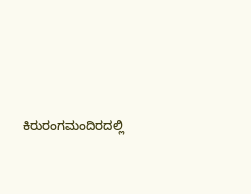ಕಿರುರಂಗಮಂದಿರದಲ್ಲಿ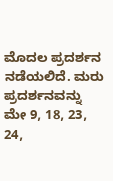ಮೊದಲ ಪ್ರದರ್ಶನ ನಡೆಯಲಿದೆ. ಮರು ಪ್ರದರ್ಶನವನ್ನು ಮೇ 9, 18, 23, 24,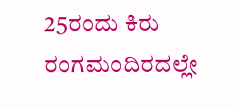25ರಂದು ಕಿರು ರಂಗಮಂದಿರದಲ್ಲೇ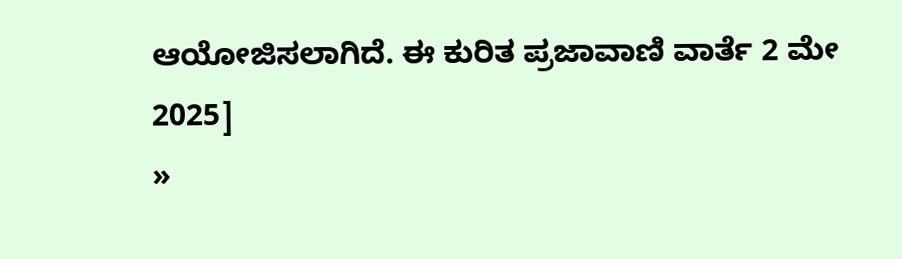ಆಯೋಜಿಸಲಾಗಿದೆ. ಈ ಕುರಿತ ಪ್ರಜಾವಾಣಿ ವಾರ್ತೆ 2 ಮೇ 2025]
»